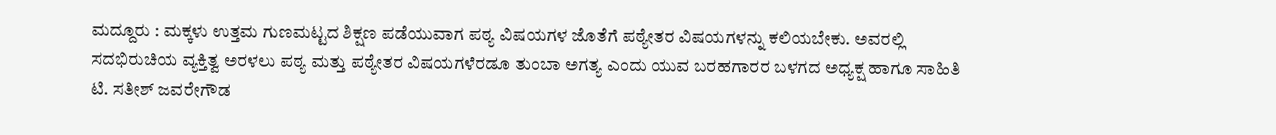ಮದ್ದೂರು : ಮಕ್ಕಳು ಉತ್ತಮ ಗುಣಮಟ್ಟದ ಶಿಕ್ಷಣ ಪಡೆಯುವಾಗ ಪಠ್ಯ ವಿಷಯಗಳ ಜೊತೆಗೆ ಪಠ್ಯೇತರ ವಿಷಯಗಳನ್ನು ಕಲಿಯಬೇಕು. ಅವರಲ್ಲಿ ಸದಭಿರುಚಿಯ ವ್ಯಕ್ತಿತ್ವ ಅರಳಲು ಪಠ್ಯ ಮತ್ತು ಪಠ್ಯೇತರ ವಿಷಯಗಳೆರಡೂ ತುಂಬಾ ಅಗತ್ಯ ಎಂದು ಯುವ ಬರಹಗಾರರ ಬಳಗದ ಅಧ್ಯಕ್ಷ ಹಾಗೂ ಸಾಹಿತಿ ಟಿ. ಸತೀಶ್ ಜವರೇಗೌಡ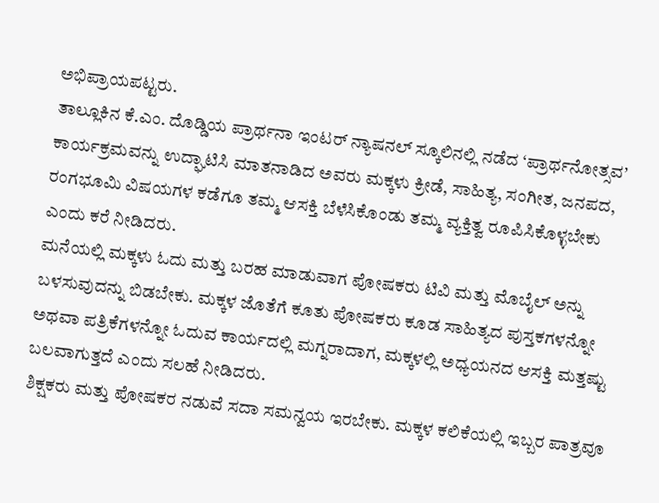ಅಭಿಪ್ರಾಯಪಟ್ಟರು.
ತಾಲ್ಲೂಕಿನ ಕೆ.ಎಂ. ದೊಡ್ಡಿಯ ಪ್ರಾರ್ಥನಾ ಇಂಟರ್ ನ್ಯಾಷನಲ್ ಸ್ಕೂಲಿನಲ್ಲಿ ನಡೆದ ‘ಪ್ರಾರ್ಥನೋತ್ಸವ’ ಕಾರ್ಯಕ್ರಮವನ್ನು ಉದ್ಘಾಟಿಸಿ ಮಾತನಾಡಿದ ಅವರು ಮಕ್ಕಳು ಕ್ರೀಡೆ, ಸಾಹಿತ್ಯ, ಸಂಗೀತ, ಜನಪದ, ರಂಗಭೂಮಿ ವಿಷಯಗಳ ಕಡೆಗೂ ತಮ್ಮ ಆಸಕ್ತಿ ಬೆಳೆಸಿಕೊಂಡು ತಮ್ಮ ವ್ಯಕ್ತಿತ್ವ ರೂಪಿಸಿಕೊಳ್ಳಬೇಕು ಎಂದು ಕರೆ ನೀಡಿದರು.
ಮನೆಯಲ್ಲಿ ಮಕ್ಕಳು ಓದು ಮತ್ತು ಬರಹ ಮಾಡುವಾಗ ಪೋಷಕರು ಟಿವಿ ಮತ್ತು ಮೊಬೈಲ್ ಅನ್ನು ಬಳಸುವುದನ್ನು ಬಿಡಬೇಕು. ಮಕ್ಕಳ ಜೊತೆಗೆ ಕೂತು ಪೋಷಕರು ಕೂಡ ಸಾಹಿತ್ಯದ ಪುಸ್ತಕಗಳನ್ನೋ ಅಥವಾ ಪತ್ರಿಕೆಗಳನ್ನೋ ಓದುವ ಕಾರ್ಯದಲ್ಲಿ ಮಗ್ನರಾದಾಗ, ಮಕ್ಕಳಲ್ಲಿ ಅಧ್ಯಯನದ ಆಸಕ್ತಿ ಮತ್ತಷ್ಟು ಬಲವಾಗುತ್ತದೆ ಎಂದು ಸಲಹೆ ನೀಡಿದರು.
ಶಿಕ್ಷಕರು ಮತ್ತು ಪೋಷಕರ ನಡುವೆ ಸದಾ ಸಮನ್ವಯ ಇರಬೇಕು. ಮಕ್ಕಳ ಕಲಿಕೆಯಲ್ಲಿ ಇಬ್ಬರ ಪಾತ್ರವೂ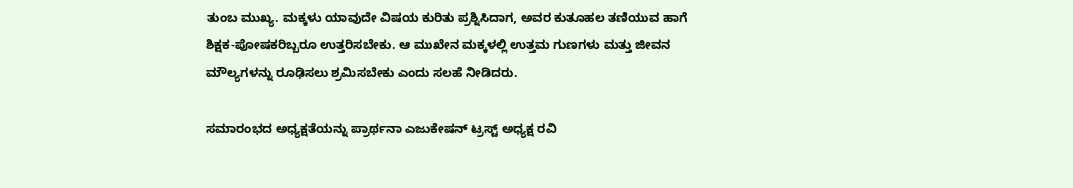ತುಂಬ ಮುಖ್ಯ. ಮಕ್ಕಳು ಯಾವುದೇ ವಿಷಯ ಕುರಿತು ಪ್ರಶ್ನಿಸಿದಾಗ, ಅವರ ಕುತೂಹಲ ತಣಿಯುವ ಹಾಗೆ ಶಿಕ್ಷಕ-ಪೋಷಕರಿಬ್ಬರೂ ಉತ್ತರಿಸಬೇಕು. ಆ ಮುಖೇನ ಮಕ್ಕಳಲ್ಲಿ ಉತ್ತಮ ಗುಣಗಳು ಮತ್ತು ಜೀವನ ಮೌಲ್ಯಗಳನ್ನು ರೂಢಿಸಲು ಶ್ರಮಿಸಬೇಕು ಎಂದು ಸಲಹೆ ನೀಡಿದರು.

ಸಮಾರಂಭದ ಅಧ್ಯಕ್ಷತೆಯನ್ನು ಪ್ರಾರ್ಥನಾ ಎಜುಕೇಷನ್ ಟ್ರಸ್ಟ್ ಅಧ್ಯಕ್ಷ ರವಿ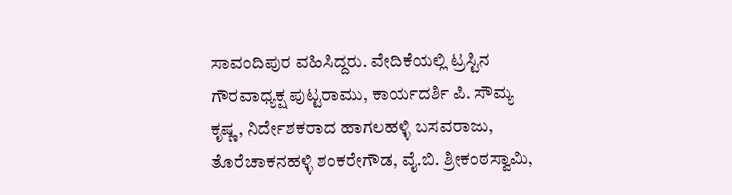ಸಾವಂದಿಪುರ ವಹಿಸಿದ್ದರು. ವೇದಿಕೆಯಲ್ಲಿ ಟ್ರಸ್ಟಿನ ಗೌರವಾಧ್ಯಕ್ಷ ಪುಟ್ಟರಾಮು, ಕಾರ್ಯದರ್ಶಿ ಪಿ. ಸೌಮ್ಯ ಕೃಷ್ಣ, ನಿರ್ದೇಶಕರಾದ ಹಾಗಲಹಳ್ಳಿ ಬಸವರಾಜು, ತೊರೆಚಾಕನಹಳ್ಳಿ ಶಂಕರೇಗೌಡ, ವೈ.ಬಿ. ಶ್ರೀಕಂಠಸ್ವಾಮಿ,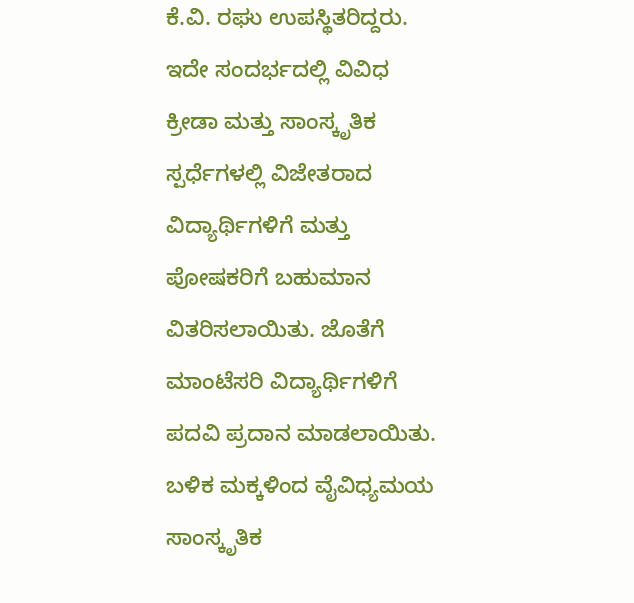ಕೆ.ವಿ. ರಘು ಉಪಸ್ಥಿತರಿದ್ದರು.
ಇದೇ ಸಂದರ್ಭದಲ್ಲಿ ವಿವಿಧ ಕ್ರೀಡಾ ಮತ್ತು ಸಾಂಸ್ಕೃತಿಕ ಸ್ಪರ್ಧೆಗಳಲ್ಲಿ ವಿಜೇತರಾದ ವಿದ್ಯಾರ್ಥಿಗಳಿಗೆ ಮತ್ತು ಪೋಷಕರಿಗೆ ಬಹುಮಾನ ವಿತರಿಸಲಾಯಿತು. ಜೊತೆಗೆ ಮಾಂಟೆಸರಿ ವಿದ್ಯಾರ್ಥಿಗಳಿಗೆ ಪದವಿ ಪ್ರದಾನ ಮಾಡಲಾಯಿತು. ಬಳಿಕ ಮಕ್ಕಳಿಂದ ವೈವಿಧ್ಯಮಯ ಸಾಂಸ್ಕೃತಿಕ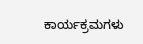ಕಾರ್ಯಕ್ರಮಗಳು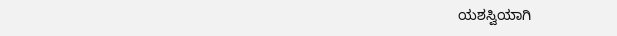ಯಶಸ್ವಿಯಾಗಿ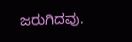ಜರುಗಿದವು.